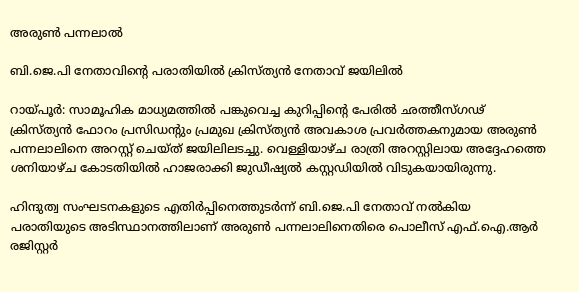അരുൺ പന്നലാൽ

ബി.ജെ.പി നേതാവിന്റെ പരാതിയിൽ ക്രിസ്ത്യൻ നേതാവ് ജയിലിൽ

റായ്പൂർ: സാമൂഹിക മാധ്യമത്തിൽ പങ്കുവെച്ച കുറിപ്പിന്റെ പേരിൽ ഛത്തീസ്ഗഢ് ക്രിസ്ത്യൻ ഫോറം പ്രസിഡന്റും പ്രമുഖ ക്രിസ്ത്യൻ അവകാശ പ്രവർത്തകനുമായ അരുൺ പന്നലാലിനെ അറസ്റ്റ് ചെയ്ത് ജയിലിലടച്ചു. വെള്ളിയാഴ്ച രാത്രി അറസ്റ്റിലായ അദ്ദേഹത്തെ ശനിയാഴ്ച കോടതിയിൽ ഹാജരാക്കി ജുഡീഷ്യൽ കസ്റ്റഡിയിൽ വിടുകയായിരുന്നു.

ഹിന്ദുത്വ സംഘടനകളുടെ എതിർപ്പിനെത്തുടർന്ന് ബി.ജെ.പി നേതാവ് നൽകിയ പരാതിയുടെ അടിസ്ഥാനത്തിലാണ് അരുൺ പന്നലാലിനെതിരെ പൊലീസ് എഫ്.ഐ.ആർ രജിസ്റ്റർ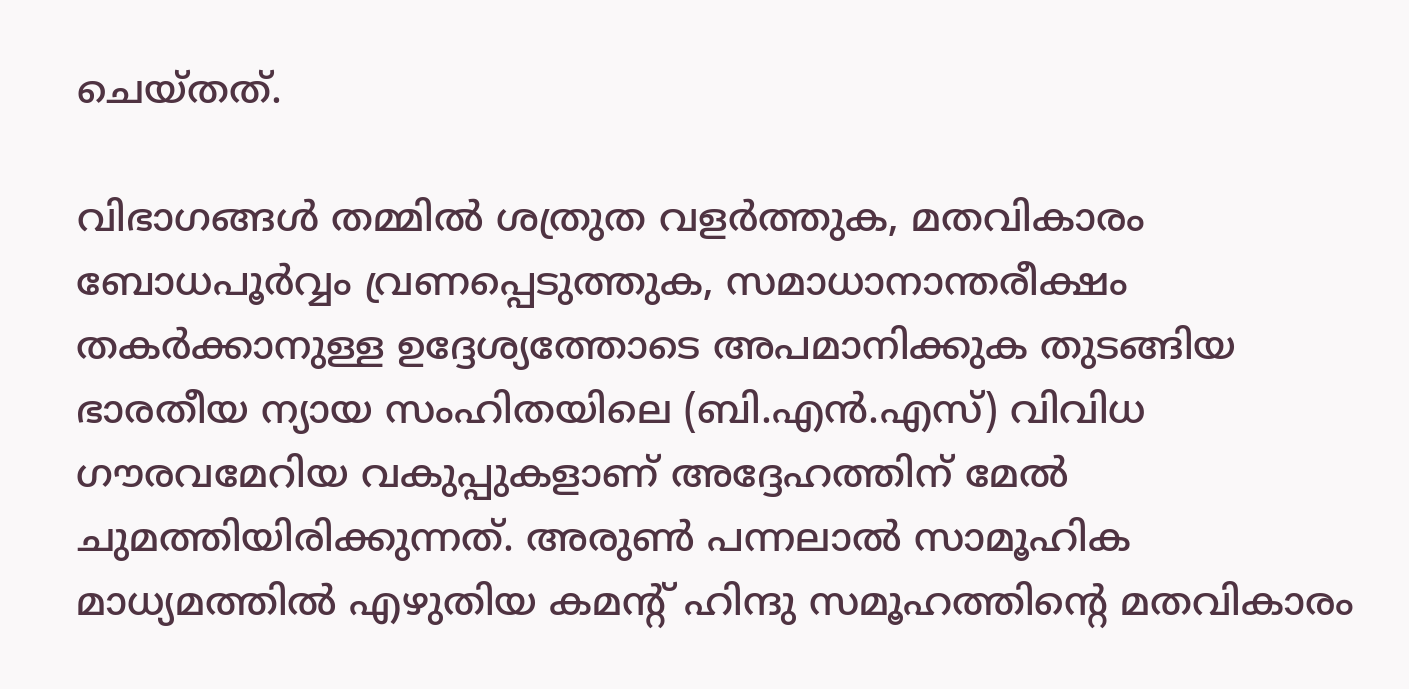ചെയ്തത്.

വിഭാഗങ്ങൾ തമ്മിൽ ശത്രുത വളർത്തുക, മതവികാരം ബോധപൂർവ്വം വ്രണപ്പെടുത്തുക, സമാധാനാന്തരീക്ഷം തകർക്കാനുള്ള ഉദ്ദേശ്യത്തോടെ അപമാനിക്കുക തുടങ്ങിയ ഭാരതീയ ന്യായ സംഹിതയിലെ (ബി.എൻ.എസ്) വിവിധ ഗൗരവമേറിയ വകുപ്പുകളാണ് അദ്ദേഹത്തിന് മേൽ ചുമത്തിയിരിക്കുന്നത്. അരുൺ പന്നലാൽ സാമൂഹിക മാധ്യമത്തിൽ എഴുതിയ കമന്റ് ഹിന്ദു സമൂഹത്തിന്റെ മതവികാരം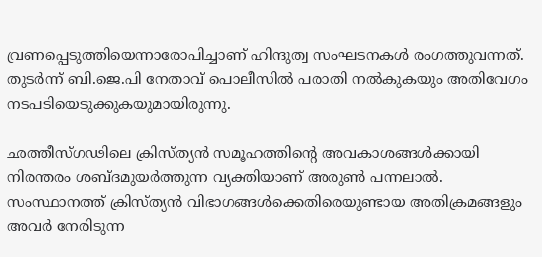വ്രണപ്പെടുത്തിയെന്നാരോപിച്ചാണ് ഹിന്ദുത്വ സംഘടനകൾ രംഗത്തുവന്നത്. തുടർന്ന് ബി.ജെ.പി നേതാവ് പൊലീസിൽ പരാതി നൽകുകയും അതിവേഗം നടപടിയെടുക്കുകയുമായിരുന്നു.

ഛത്തീസ്ഗഢിലെ ക്രിസ്ത്യൻ സമൂഹത്തിന്റെ അവകാശങ്ങൾക്കായി നിരന്തരം ശബ്ദമുയർത്തുന്ന വ്യക്തിയാണ് അരുൺ പന്നലാൽ. സംസ്ഥാനത്ത് ക്രിസ്ത്യൻ വിഭാഗങ്ങൾക്കെതിരെയുണ്ടായ അതിക്രമങ്ങളും അവർ നേരിടുന്ന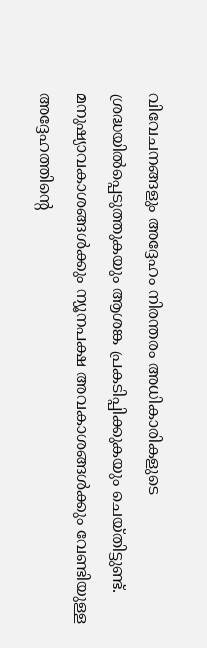വിവേചനങ്ങളും അദ്ദേഹം നിരന്തരം അധികാരികളുടെ ശ്രദ്ധയിൽപ്പെടുത്തുകയും ആശങ്ക പ്രകടിപ്പിക്കുകയും ചെയ്തിട്ടുണ്ട്. മനുഷ്യാവകാശങ്ങൾക്കും ന്യൂനപക്ഷ അവകാശങ്ങൾക്കും വേണ്ടിയുള്ള അദ്ദേഹത്തിന്റെ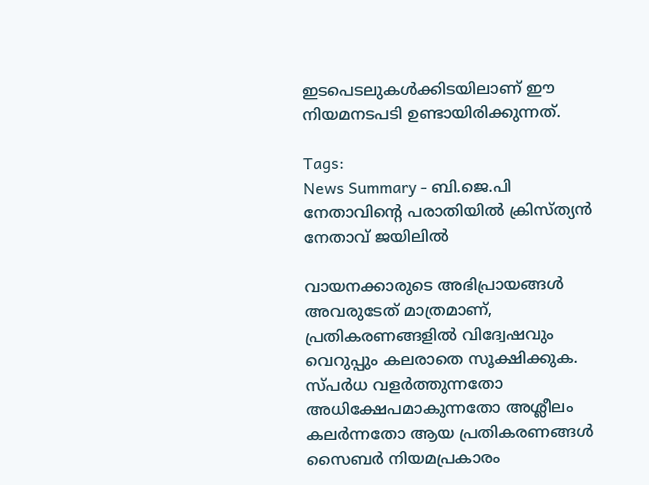ഇടപെടലുകൾക്കിടയിലാണ് ഈ നിയമനടപടി ഉണ്ടായിരിക്കുന്നത്.

Tags:
News Summary - ബി.ജെ.പി നേതാവിന്റെ പരാതിയിൽ ക്രിസ്ത്യൻ നേതാവ് ജയിലിൽ

വായനക്കാരുടെ അഭിപ്രായങ്ങള്‍ അവരുടേത് മാത്രമാണ്, പ്രതികരണങ്ങളിൽ വിദ്വേഷവും വെറുപ്പും കലരാതെ സൂക്ഷിക്കുക. സ്പർധ വളർത്തുന്നതോ അധിക്ഷേപമാകുന്നതോ അശ്ലീലം കലർന്നതോ ആയ പ്രതികരണങ്ങൾ സൈബർ നിയമപ്രകാരം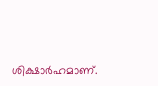ശിക്ഷാർഹമാണ്.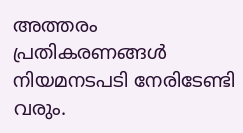അത്തരം പ്രതികരണങ്ങൾ നിയമനടപടി നേരിടേണ്ടി വരും.